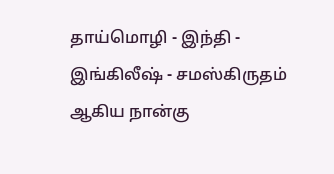தாய்மொழி - இந்தி - இங்கிலீஷ் - சமஸ்கிருதம் ஆகிய நான்கு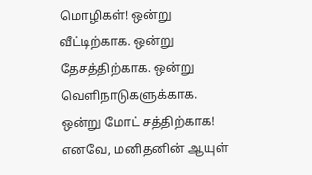மொழிகள்! ஒன்று வீட்டிற்காக. ஒன்று தேசத்திற்காக. ஒன்று வெளிநாடுகளுக்காக. ஒன்று மோட் சத்திற்காக! எனவே, மனிதனின் ஆயுள்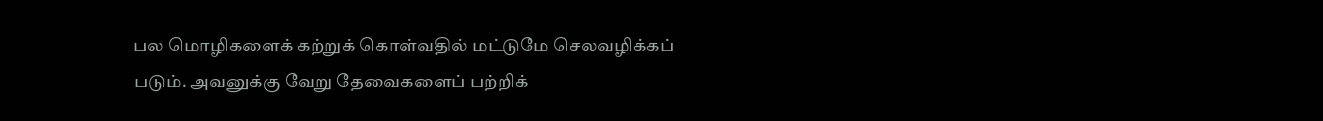பல மொழிகளைக் கற்றுக் கொள்வதில் மட்டுமே செலவழிக்கப் படும். அவனுக்கு வேறு தேவைகளைப் பற்றிக்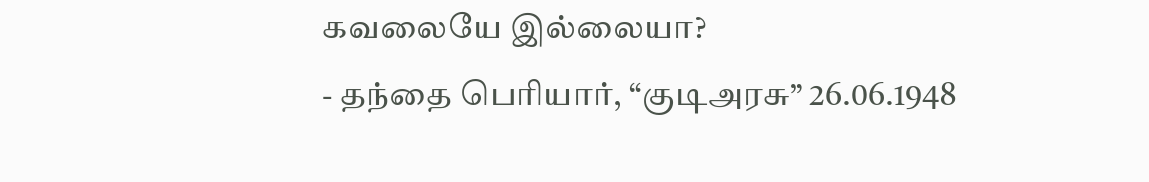கவலையே இல்லையா?
- தந்தை பெரியார், “குடிஅரசு” 26.06.1948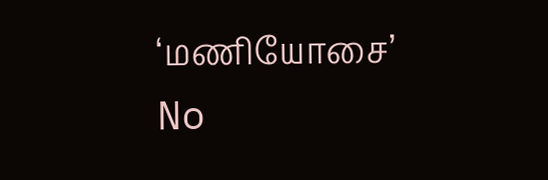‘மணியோசை’
No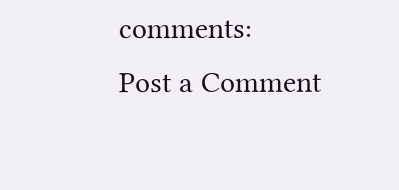comments:
Post a Comment